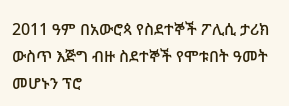2011 ዓም በአውሮጳ የስደተኞች ፖሊሲ ታሪክ ውስጥ እጅግ ብዙ ስደተኞች የሞቱበት ዓመት መሆኑን ፕሮ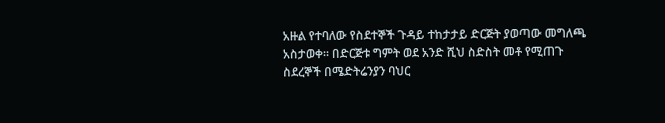አዙል የተባለው የስደተኞች ጉዳይ ተከታታይ ድርጅት ያወጣው መግለጫ አስታወቀ። በድርጅቱ ግምት ወደ አንድ ሺህ ስድስት መቶ የሚጠጉ ስደረኞች በሜድትሬንያን ባህር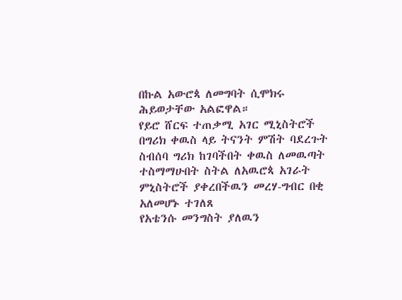በኩል አውሮጳ ለመግባት ሲሞክሩ ሕይወታቸው አልፎዋል።
የይሮ ሸርፍ ተጠቃሚ አገር ሚኒስትሮች በግሪክ ቀዉስ ላይ ትናንት ምሽት ባደረጉት ስብሰባ ግሪክ ከገባችበት ቀዉስ ለመዉጣት ተስማማሁበት ስትል ለአዉሮጳ አገራት ምኒስትሮች ያቀረበችዉን መረሃ-ግብር በቂ አለመሆኑ ተገለጸ
የአቴንሱ መንግስት ያለዉን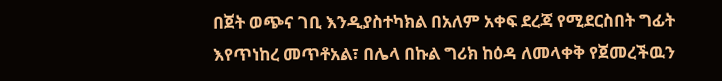በጀት ወጭና ገቢ እንዲያስተካክል በአለም አቀፍ ደረጃ የሚደርስበት ግፊት እየጥነከረ መጥቶአል፣ በሌላ በኩል ግሪክ ከዕዳ ለመላቀቅ የጀመረችዉን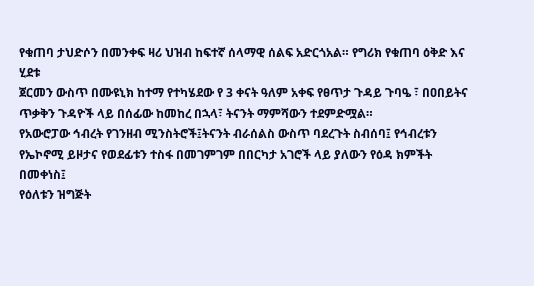የቁጠባ ታህድሶን በመንቀፍ ዛሪ ህዝብ ከፍተኛ ሰላማዊ ሰልፍ አድርጎአል። የግሪክ የቁጠባ ዕቅድ እና ሂደቱ
ጀርመን ውስጥ በሙዩኒክ ከተማ የተካሄደው የ 3 ቀናት ዓለም አቀፍ የፀጥታ ጉዳይ ጉባዔ ፣ በዐበይትና ጥቃቅን ጉዳዮች ላይ በሰፊው ከመከረ በኋላ፣ ትናንት ማምሻውን ተደምድሟል።
የአውሮፓው ኅብረት የገንዘብ ሚንስትሮች፤ትናንት ብራሰልስ ውስጥ ባደረጉት ስብሰባ፤ የኅብረቱን የኤኮኖሚ ይዞታና የወደፊቱን ተስፋ በመገምገም በበርካታ አገሮች ላይ ያለውን የዕዳ ክምችት በመቀነስ፤
የዕለቱን ዝግጅት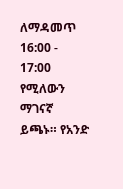ለማዳመጥ 16:00 - 17:00 የሚለውን ማገናኛ ይጫኑ። የአንድ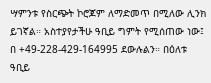ሣምንቱ የስርጭት ኮሮጆም ለማድመጥ በሚለው ሊንክ ይገኛል። አስተያየታችሁ ዓቢይ ግምት የሚሰጠው ነው፤ በ +49-228-429-164995 ደውሉልን። በዕለቱ ዓቢይ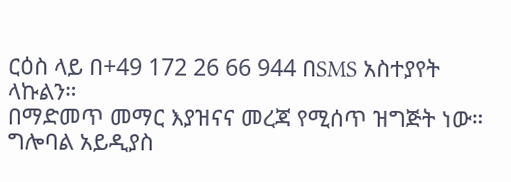ርዕስ ላይ በ+49 172 26 66 944 በSMS አስተያየት ላኩልን።
በማድመጥ መማር እያዝናና መረጃ የሚሰጥ ዝግጅት ነው።
ግሎባል አይዲያስ